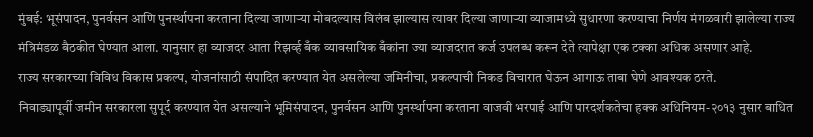मुंबई: भूसंपादन, पुनर्वसन आणि पुनर्स्थापना करताना दिल्या जाणाऱ्या मोबदल्यास विलंब झाल्यास त्यावर दिल्या जाणाऱ्या व्याजामध्ये सुधारणा करण्याचा निर्णय मंगळवारी झालेल्या राज्य मंत्रिमंडळ बैठकीत घेण्यात आला. यानुसार हा व्याजदर आता रिझर्व्ह बँक व्यावसायिक बँकांना ज्या व्याजदरात कर्ज उपलब्ध करून देते त्यापेक्षा एक टक्का अधिक असणार आहे.
राज्य सरकारच्या विविध विकास प्रकल्प, योजनांसाठी संपादित करण्यात येत असलेल्या जमिनीचा, प्रकल्पाची निकड विचारात घेऊन आगाऊ ताबा घेणे आवश्यक ठरते.
निवाड्यापूर्वी जमीन सरकारला सुपूर्द करण्यात येत असल्याने भूमिसंपादन, पुनर्वसन आणि पुनर्स्थापना करताना वाजवी भरपाई आणि पारदर्शकतेचा हक्क अधिनियम-२०१३ नुसार बाधित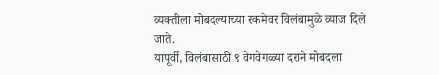व्यक्तीला मोबदल्याच्या रकमेवर विलंबामुळे व्याज दिले जाते.
यापूर्वी, विलंबासाठी ९ वेगवेगळ्या दराने मोबदला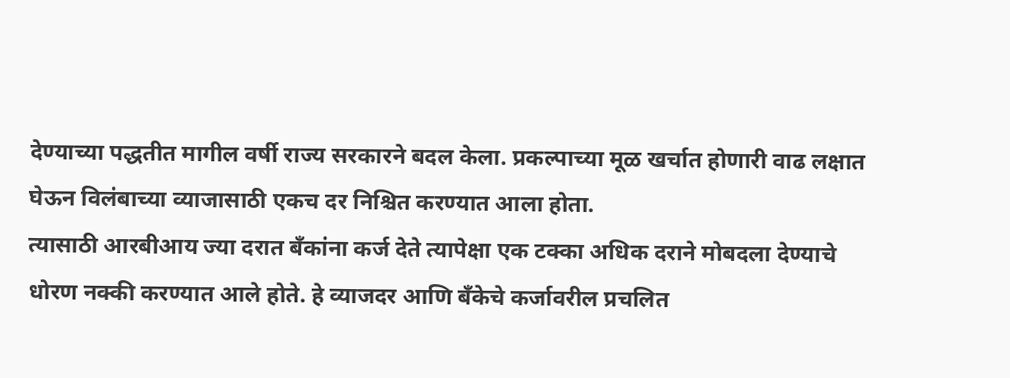देण्याच्या पद्धतीत मागील वर्षी राज्य सरकारने बदल केला. प्रकल्पाच्या मूळ खर्चात होणारी वाढ लक्षात घेऊन विलंबाच्या व्याजासाठी एकच दर निश्चित करण्यात आला होता.
त्यासाठी आरबीआय ज्या दरात बँकांना कर्ज देते त्यापेक्षा एक टक्का अधिक दराने मोबदला देण्याचे धोरण नक्की करण्यात आले होते. हे व्याजदर आणि बँकेचे कर्जावरील प्रचलित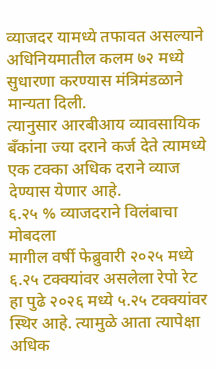व्याजदर यामध्ये तफावत असल्याने अधिनियमातील कलम ७२ मध्ये सुधारणा करण्यास मंत्रिमंडळाने मान्यता दिली.
त्यानुसार आरबीआय व्यावसायिक बँकांना ज्या दराने कर्ज देते त्यामध्ये एक टक्का अधिक दराने व्याज देण्यास येणार आहे.
६.२५ % व्याजदराने विलंबाचा मोबदला
मागील वर्षी फेब्रुवारी २०२५ मध्ये ६.२५ टक्क्यांवर असलेला रेपो रेट हा पुढे २०२६ मध्ये ५.२५ टक्क्यांवर स्थिर आहे. त्यामुळे आता त्यापेक्षा अधिक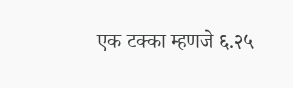एक टक्का म्हणजे ६.२५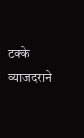टक्के व्याजदराने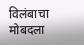विलंबाचा मोबदला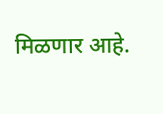मिळणार आहे.